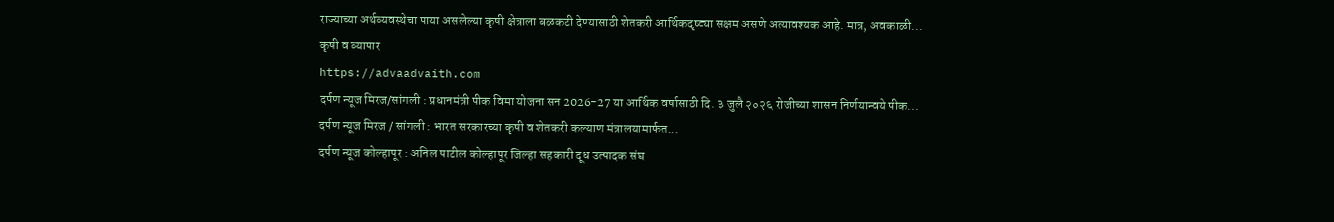राज्याच्या अर्थव्यवस्थेचा पाया असलेल्या कृषी क्षेत्राला बळकटी देण्यासाठी शेतकरी आर्थिकदृष्ट्या सक्षम असणे अत्यावश्यक आहे. मात्र, अवकाळी...
कृषी व व्यापार
https://advaadvaith.com
दर्पण न्यूज मिरज/सांगली : प्रधानमंत्री पीक विमा योजना सन 2026-27 या आर्थिक वर्षासाठी दि. ३ जुलै २०२६ रोजीच्या शासन निर्णयान्वये पीक...
दर्पण न्यूज मिरज / सांगली : भारत सरकारच्या कृषी व शेतकरी कल्याण मंत्रालयामार्फत...
दर्पण न्यूज कोल्हापूर : अनिल पाटील कोल्हापूर जिल्हा सहकारी दूध उत्पादक संघ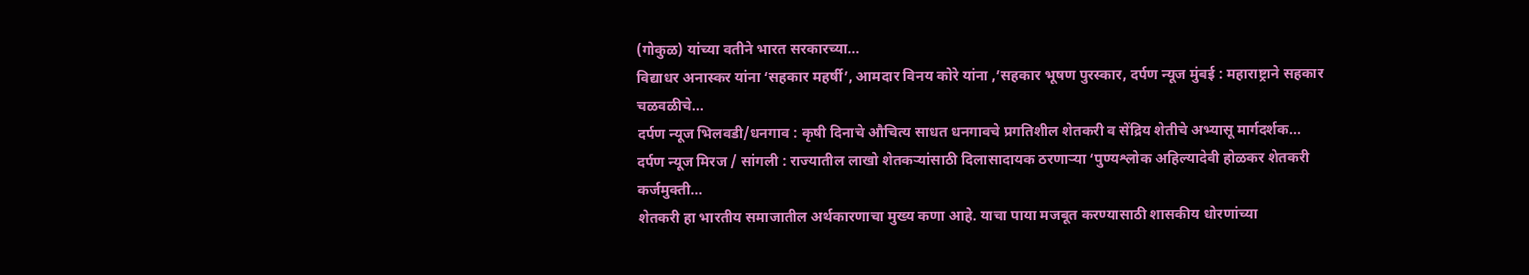(गोकुळ) यांच्या वतीने भारत सरकारच्या...
विद्याधर अनास्कर यांना ‘सहकार महर्षी’, आमदार विनय कोरे यांना ,’सहकार भूषण पुरस्कार, दर्पण न्यूज मुंबई : महाराष्ट्राने सहकार चळवळीचे...
दर्पण न्यूज भिलवडी/धनगाव : कृषी दिनाचे औचित्य साधत धनगावचे प्रगतिशील शेतकरी व सेंद्रिय शेतीचे अभ्यासू मार्गदर्शक...
दर्पण न्यूज मिरज / सांगली : राज्यातील लाखो शेतकऱ्यांसाठी दिलासादायक ठरणाऱ्या ‘पुण्यश्लोक अहिल्यादेवी होळकर शेतकरी कर्जमुक्ती...
शेतकरी हा भारतीय समाजातील अर्थकारणाचा मुख्य कणा आहे. याचा पाया मजबूत करण्यासाठी शासकीय धोरणांच्या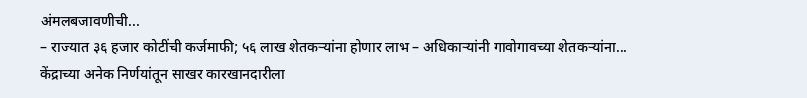अंमलबजावणीची...
– राज्यात ३६ हजार कोटींची कर्जमाफी; ५६ लाख शेतकऱ्यांना होणार लाभ – अधिकाऱ्यांनी गावोगावच्या शेतकऱ्यांना...
केंद्राच्या अनेक निर्णयांतून साखर कारखानदारीला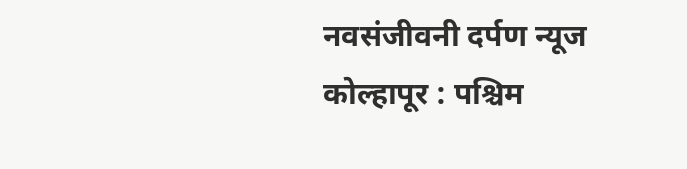नवसंजीवनी दर्पण न्यूज कोल्हापूर : पश्चिम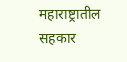महाराष्ट्रातील सहकार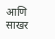आणि साखर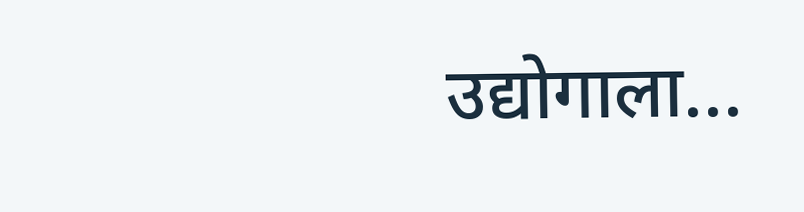उद्योगाला...